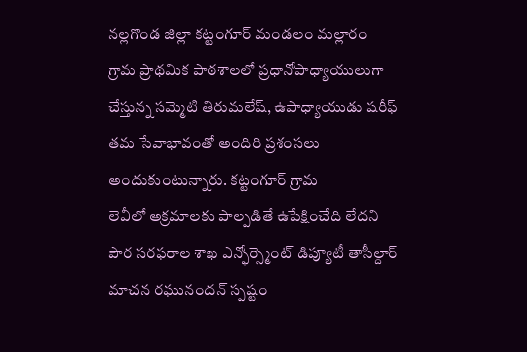నల్లగొండ జిల్లా కట్టంగూర్ మండలం మల్లారం గ్రామ ప్రాథమిక పాఠశాలలో ప్రధానోపాధ్యాయులుగా చేస్తున్న సమ్మెటి తిరుమలేష్, ఉపాధ్యాయుడు షరీఫ్ తమ సేవాభావంతో అందిరి ప్రశంసలు అందుకుంటున్నారు. కట్టంగూర్ గ్రామ
లెవీలో అక్రమాలకు పాల్పడితే ఉపేక్షించేది లేదని పౌర సరఫరాల శాఖ ఎన్ఫోర్స్మెంట్ డిప్యూటీ తాసీల్దార్ మాచన రఘునందన్ స్పష్టం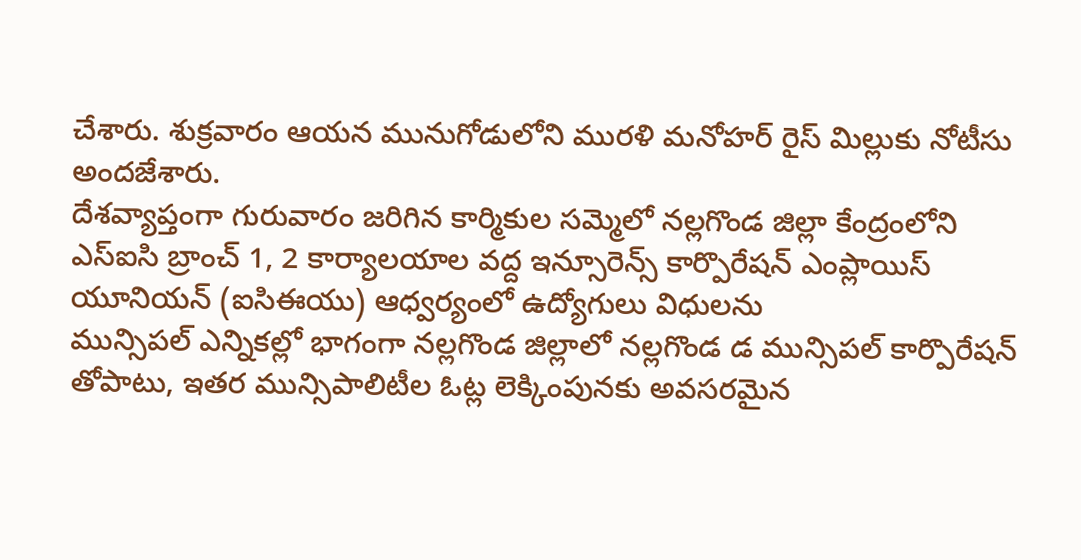చేశారు. శుక్రవారం ఆయన మునుగోడులోని మురళి మనోహర్ రైస్ మిల్లుకు నోటీసు అందజేశారు.
దేశవ్యాప్తంగా గురువారం జరిగిన కార్మికుల సమ్మెలో నల్లగొండ జిల్లా కేంద్రంలోని ఎస్ఐసి బ్రాంచ్ 1, 2 కార్యాలయాల వద్ద ఇన్సూరెన్స్ కార్పొరేషన్ ఎంప్లాయిస్ యూనియన్ (ఐసిఈయు) ఆధ్వర్యంలో ఉద్యోగులు విధులను
మున్సిపల్ ఎన్నికల్లో భాగంగా నల్లగొండ జిల్లాలో నల్లగొండ డ మున్సిపల్ కార్పొరేషన్ తోపాటు, ఇతర మున్సిపాలిటీల ఓట్ల లెక్కింపునకు అవసరమైన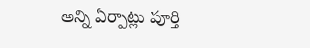అన్ని ఏర్పాట్లు పూర్తి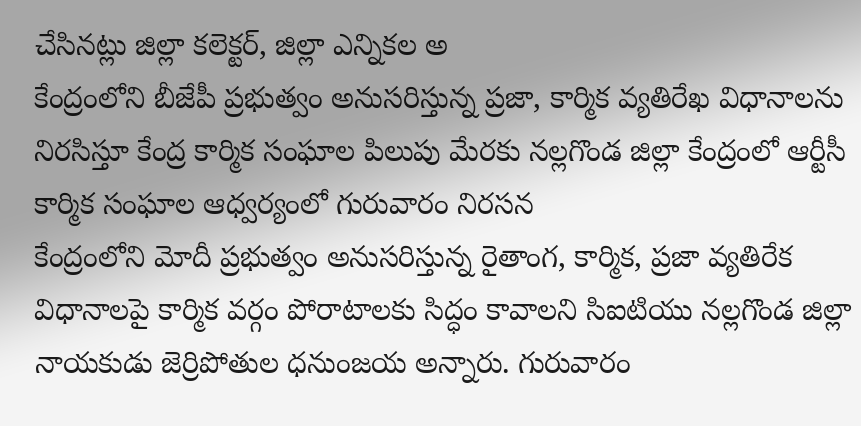చేసినట్లు జిల్లా కలెక్టర్, జిల్లా ఎన్నికల అ
కేంద్రంలోని బీజేపీ ప్రభుత్వం అనుసరిస్తున్న ప్రజా, కార్మిక వ్యతిరేఖ విధానాలను నిరసిస్తూ కేంద్ర కార్మిక సంఘాల పిలుపు మేరకు నల్లగొండ జిల్లా కేంద్రంలో ఆర్టీసీ కార్మిక సంఘాల ఆధ్వర్యంలో గురువారం నిరసన
కేంద్రంలోని మోదీ ప్రభుత్వం అనుసరిస్తున్న రైతాంగ, కార్మిక, ప్రజా వ్యతిరేక విధానాలపై కార్మిక వర్గం పోరాటాలకు సిద్ధం కావాలని సిఐటియు నల్లగొండ జిల్లా నాయకుడు జెర్రిపోతుల ధనుంజయ అన్నారు. గురువారం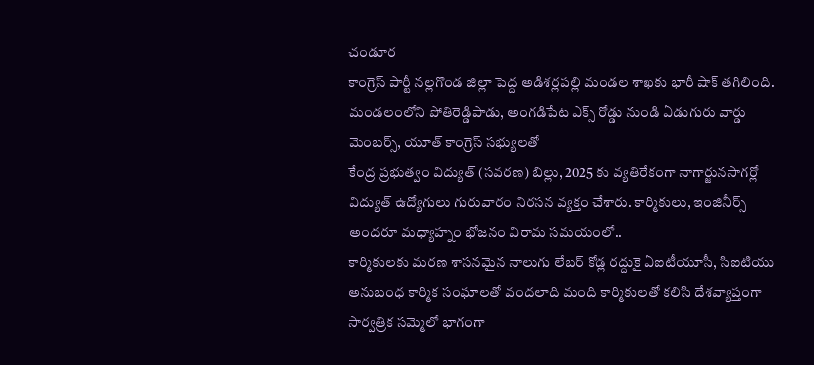చండూర
కాంగ్రెస్ పార్టీ నల్లగొండ జిల్లా పెద్ద అడిశర్లపల్లి మండల శాఖకు భారీ షాక్ తగిలింది. మండలంలోని పోతిరెడ్డిపాడు, అంగడిపేట ఎక్స్ రోడ్డు నుండి ఏడుగురు వార్డు మెంబర్స్, యూత్ కాంగ్రెస్ సభ్యులతో
కేంద్ర ప్రభుత్వం విద్యుత్ (సవరణ) బిల్లు, 2025 కు వ్యతిరేకంగా నాగార్జునసాగర్లో విద్యుత్ ఉద్యోగులు గురువారం నిరసన వ్యక్తం చేశారు. కార్మికులు, ఇంజినీర్స్ అందరూ మధ్యాహ్నం భోజనం విరామ సమయంలో..
కార్మికులకు మరణ శాసనమైన నాలుగు లేబర్ కోడ్ల రద్దుకై ఏఐటీయూసీ, సిఐటియు అనుబంధ కార్మిక సంఘాలతో వందలాది మంది కార్మికులతో కలిసి దేశవ్యాప్తంగా సార్వత్రిక సమ్మెలో భాగంగా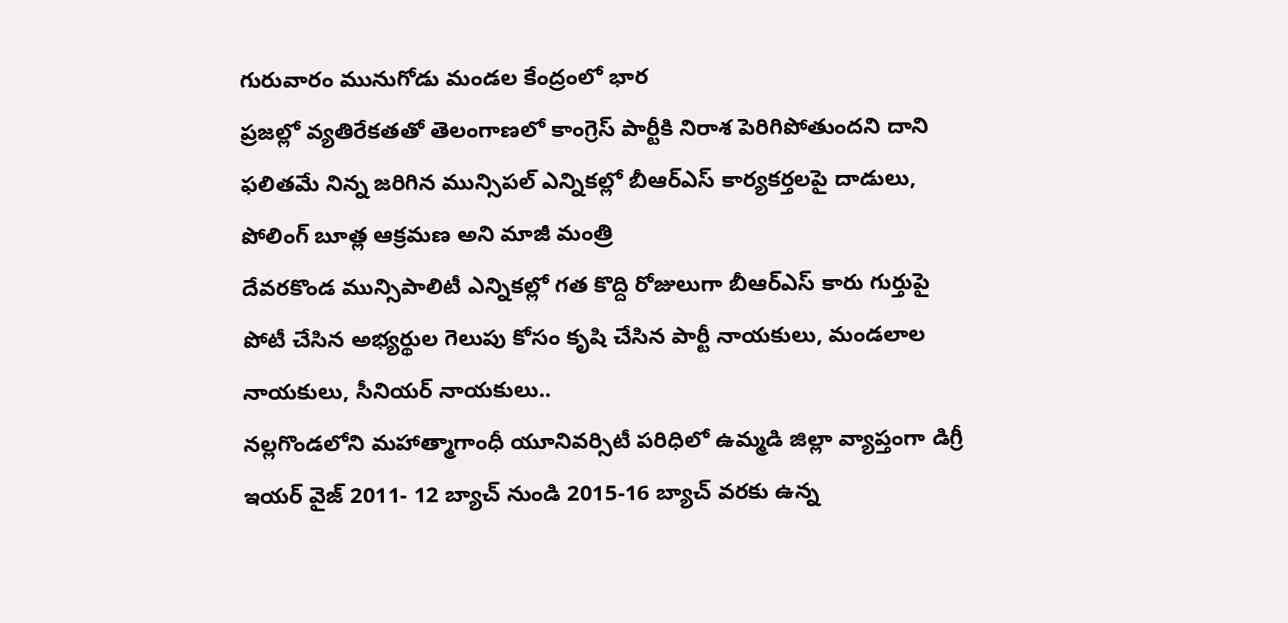గురువారం మునుగోడు మండల కేంద్రంలో భార
ప్రజల్లో వ్యతిరేకతతో తెలంగాణలో కాంగ్రెస్ పార్టీకి నిరాశ పెరిగిపోతుందని దాని ఫలితమే నిన్న జరిగిన మున్సిపల్ ఎన్నికల్లో బీఆర్ఎస్ కార్యకర్తలపై దాడులు, పోలింగ్ బూత్ల ఆక్రమణ అని మాజీ మంత్రి
దేవరకొండ మున్సిపాలిటీ ఎన్నికల్లో గత కొద్ది రోజులుగా బీఆర్ఎస్ కారు గుర్తుపై పోటీ చేసిన అభ్యర్థుల గెలుపు కోసం కృషి చేసిన పార్టీ నాయకులు, మండలాల నాయకులు, సీనియర్ నాయకులు..
నల్లగొండలోని మహాత్మాగాంధీ యూనివర్సిటీ పరిధిలో ఉమ్మడి జిల్లా వ్యాప్తంగా డిగ్రీ ఇయర్ వైజ్ 2011- 12 బ్యాచ్ నుండి 2015-16 బ్యాచ్ వరకు ఉన్న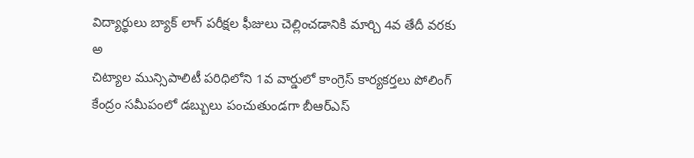విద్యార్థులు బ్యాక్ లాగ్ పరీక్షల ఫీజులు చెల్లించడానికి మార్చి 4వ తేదీ వరకు అ
చిట్యాల మున్సిపాలిటీ పరిధిలోని 1వ వార్డులో కాంగ్రెస్ కార్యకర్తలు పోలింగ్ కేంద్రం సమీపంలో డబ్బులు పంచుతుండగా బీఆర్ఎస్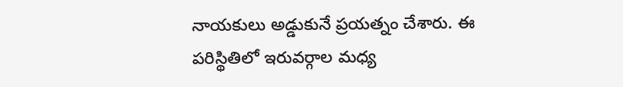నాయకులు అడ్డుకునే ప్రయత్నం చేశారు. ఈ పరిస్థితిలో ఇరువర్గాల మధ్య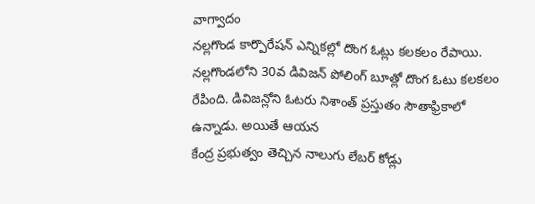వాగ్వాదం
నల్లగొండ కార్పొరేషన్ ఎన్నికల్లో దొంగ ఓట్లు కలకలం రేపాయి. నల్లగొండలోని 30వ డివిజన్ పోలింగ్ బూత్లో దొంగ ఓటు కలకలం రేపింది. డివిజన్లోని ఓటరు నిశాంత్ ప్రస్తుతం సౌతాఫ్రికాలో ఉన్నాడు. అయితే ఆయన
కేంద్ర ప్రభుత్వం తెచ్చిన నాలుగు లేబర్ కోడ్లు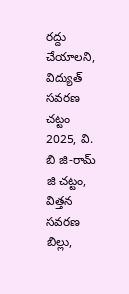రద్దు చేయాలని, విద్యుత్ సవరణ చట్టం 2025, వి. బి జి-రామ్ జి చట్టం, విత్తన సవరణ బిల్లు,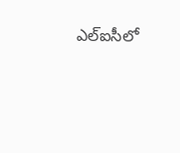ఎల్ఐసీలో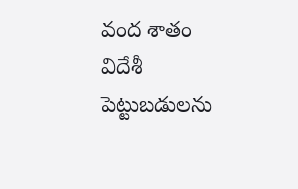వంద శాతం విదేశీ పెట్టుబడులను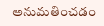అనుమతించడం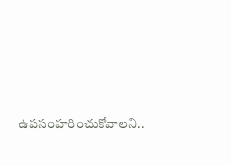ఉపసంహరించుకోవాలని..